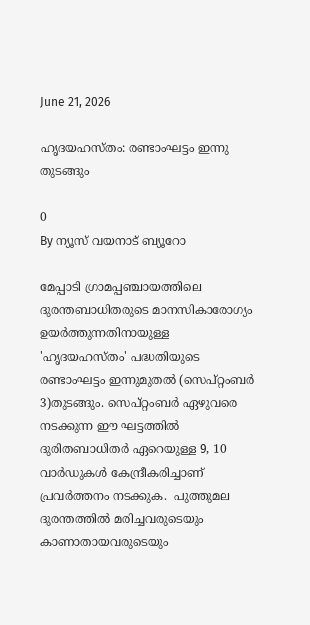June 21, 2026

ഹൃദയഹസ്തം: രണ്ടാംഘട്ടം ഇന്നു തുടങ്ങും

0
By ന്യൂസ് വയനാട് ബ്യൂറോ

മേപ്പാടി ഗ്രാമപ്പഞ്ചായത്തിലെ ദുരന്തബാധിതരുടെ മാനസികാരോഗ്യം ഉയര്‍ത്തുന്നതിനായുള്ള  'ഹൃദയഹസ്തം' പദ്ധതിയുടെ രണ്ടാംഘട്ടം ഇന്നുമുതല്‍ (സെപ്റ്റംബര്‍ 3)തുടങ്ങും. സെപ്റ്റംബര്‍ ഏഴുവരെ നടക്കുന്ന ഈ ഘട്ടത്തില്‍ ദുരിതബാധിതര്‍ ഏറെയുള്ള 9, 10 വാര്‍ഡുകള്‍ കേന്ദ്രീകരിച്ചാണ് പ്രവര്‍ത്തനം നടക്കുക.  പുത്തുമല ദുരന്തത്തില്‍ മരിച്ചവരുടെയും കാണാതായവരുടെയും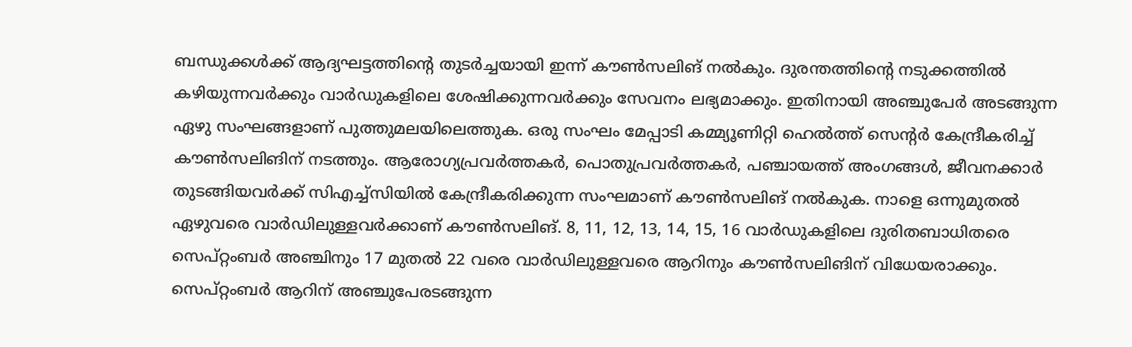ബന്ധുക്കള്‍ക്ക് ആദ്യഘട്ടത്തിന്റെ തുടര്‍ച്ചയായി ഇന്ന് കൗണ്‍സലിങ് നല്‍കും. ദുരന്തത്തിന്റെ നടുക്കത്തില്‍ കഴിയുന്നവര്‍ക്കും വാര്‍ഡുകളിലെ ശേഷിക്കുന്നവര്‍ക്കും സേവനം ലഭ്യമാക്കും. ഇതിനായി അഞ്ചുപേര്‍ അടങ്ങുന്ന ഏഴു സംഘങ്ങളാണ് പുത്തുമലയിലെത്തുക. ഒരു സംഘം മേപ്പാടി കമ്മ്യൂണിറ്റി ഹെല്‍ത്ത് സെന്റര്‍ കേന്ദ്രീകരിച്ച് കൗണ്‍സലിങിന് നടത്തും. ആരോഗ്യപ്രവര്‍ത്തകര്‍, പൊതുപ്രവര്‍ത്തകര്‍, പഞ്ചായത്ത് അംഗങ്ങള്‍, ജീവനക്കാര്‍ തുടങ്ങിയവര്‍ക്ക് സിഎച്ച്സിയില്‍ കേന്ദ്രീകരിക്കുന്ന സംഘമാണ് കൗണ്‍സലിങ് നല്‍കുക. നാളെ ഒന്നുമുതല്‍ ഏഴുവരെ വാര്‍ഡിലുള്ളവര്‍ക്കാണ് കൗണ്‍സലിങ്. 8, 11, 12, 13, 14, 15, 16 വാര്‍ഡുകളിലെ ദുരിതബാധിതരെ സെപ്റ്റംബര്‍ അഞ്ചിനും 17 മുതല്‍ 22 വരെ വാര്‍ഡിലുള്ളവരെ ആറിനും കൗണ്‍സലിങിന് വിധേയരാക്കും. സെപ്റ്റംബര്‍ ആറിന് അഞ്ചുപേരടങ്ങുന്ന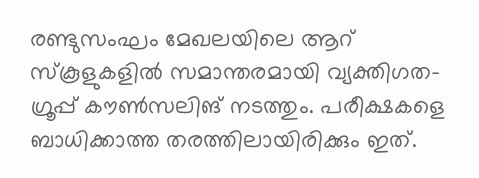രണ്ടുസംഘം മേഖലയിലെ ആറ് സ്‌കൂളുകളില്‍ സമാന്തരമായി വ്യക്തിഗത-ഗ്രൂപ്പ് കൗണ്‍സലിങ് നടത്തും. പരീക്ഷകളെ ബാധിക്കാത്ത തരത്തിലായിരിക്കും ഇത്.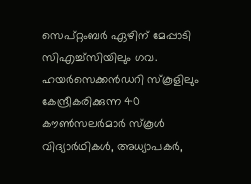സെപ്റ്റംബര്‍ ഏഴിന് മേപ്പാടി സിഎച്ച്സിയിലും ഗവ. ഹയര്‍സെക്കന്‍ഡറി സ്‌കൂളിലും കേന്ദ്രീകരിക്കുന്ന 40 കൗണ്‍സലര്‍മാര്‍ സ്‌കൂള്‍ വിദ്യാര്‍ഥികള്‍, അധ്യാപകര്‍,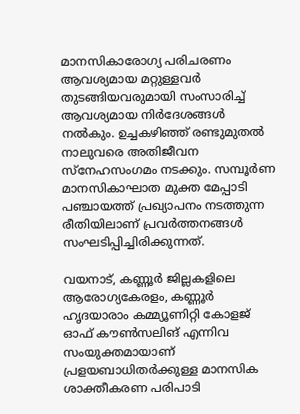മാനസികാരോഗ്യ പരിചരണം ആവശ്യമായ മറ്റുള്ളവര്‍ തുടങ്ങിയവരുമായി സംസാരിച്ച് ആവശ്യമായ നിര്‍ദേശങ്ങള്‍ നല്‍കും. ഉച്ചകഴിഞ്ഞ് രണ്ടുമുതല്‍ നാലുവരെ അതിജീവന സ്നേഹസംഗമം നടക്കും. സമ്പൂര്‍ണ മാനസികാഘാത മുക്ത മേപ്പാടി പഞ്ചായത്ത് പ്രഖ്യാപനം നടത്തുന്ന രീതിയിലാണ് പ്രവര്‍ത്തനങ്ങള്‍ സംഘടിപ്പിച്ചിരിക്കുന്നത്.

വയനാട്, കണ്ണൂര്‍ ജില്ലകളിലെ ആരോഗ്യകേരളം, കണ്ണൂര്‍ ഹൃദയാരാം കമ്മ്യൂണിറ്റി കോളജ് ഓഫ് കൗണ്‍സലിങ് എന്നിവ സംയുക്തമായാണ് പ്രളയബാധിതര്‍ക്കുള്ള മാനസിക ശാക്തീകരണ പരിപാടി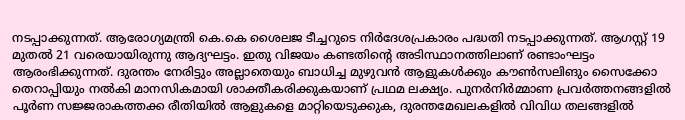നടപ്പാക്കുന്നത്. ആരോഗ്യമന്ത്രി കെ.കെ ശൈലജ ടീച്ചറുടെ നിര്‍ദേശപ്രകാരം പദ്ധതി നടപ്പാക്കുന്നത്. ആഗസ്റ്റ് 19 മുതല്‍ 21 വരെയായിരുന്നു ആദ്യഘട്ടം. ഇതു വിജയം കണ്ടതിന്റെ അടിസ്ഥാനത്തിലാണ് രണ്ടാംഘട്ടം ആരംഭിക്കുന്നത്. ദുരന്തം നേരിട്ടും അല്ലാതെയും ബാധിച്ച മുഴുവന്‍ ആളുകള്‍ക്കും കൗണ്‍സലിങും സൈക്കോ തെറാപ്പിയും നല്‍കി മാനസികമായി ശാക്തീകരിക്കുകയാണ് പ്രഥമ ലക്ഷ്യം. പുനര്‍നിര്‍മ്മാണ പ്രവര്‍ത്തനങ്ങളില്‍ പൂര്‍ണ സജ്ജരാകത്തക്ക രീതിയില്‍ ആളുകളെ മാറ്റിയെടുക്കുക, ദുരന്തമേഖലകളില്‍ വിവിധ തലങ്ങളില്‍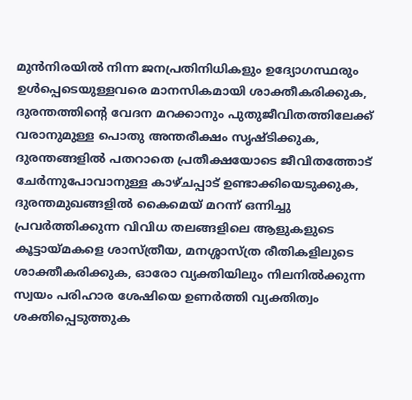മുന്‍നിരയില്‍ നിന്ന ജനപ്രതിനിധികളും ഉദ്യോഗസ്ഥരും ഉള്‍പ്പെടെയുള്ളവരെ മാനസികമായി ശാക്തീകരിക്കുക, ദുരന്തത്തിന്റെ വേദന മറക്കാനും പുതുജീവിതത്തിലേക്ക് വരാനുമുള്ള പൊതു അന്തരീക്ഷം സൃഷ്ടിക്കുക, ദുരന്തങ്ങളില്‍ പതറാതെ പ്രതീക്ഷയോടെ ജീവിതത്തോട് ചേര്‍ന്നുപോവാനുള്ള കാഴ്ചപ്പാട് ഉണ്ടാക്കിയെടുക്കുക, ദുരന്തമുഖങ്ങളില്‍ കൈമെയ് മറന്ന് ഒന്നിച്ചു പ്രവര്‍ത്തിക്കുന്ന വിവിധ തലങ്ങളിലെ ആളുകളുടെ കൂട്ടായ്മകളെ ശാസ്ത്രീയ, മനശ്ശാസ്ത്ര രീതികളിലുടെ ശാക്തീകരിക്കുക, ഓരോ വ്യക്തിയിലും നിലനില്‍ക്കുന്ന സ്വയം പരിഹാര ശേഷിയെ ഉണര്‍ത്തി വ്യക്തിത്വം ശക്തിപ്പെടുത്തുക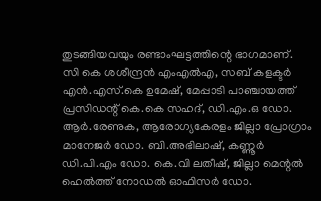തുടങ്ങിയവയും രണ്ടാംഘട്ടത്തിന്റെ ഭാഗമാണ്.
സി കെ ശശീന്ദ്രന്‍ എംഎല്‍എ, സബ് കളക്ടര്‍ എന്‍.എസ്.കെ ഉമേഷ്, മേപ്പാടി പാഞ്ചായത്ത് പ്രസിഡന്റ് കെ.കെ സഹദ്, ഡി.എം.ഒ ഡോ. ആര്‍.രേണുക, ആരോഗ്യകേരളം ജില്ലാ പ്രോഗ്രാം മാനേജര്‍ ഡോ. ബി.അഭിലാഷ്, കണ്ണൂര്‍ ഡി.പി.എം ഡോ. കെ.വി ലതീഷ്, ജില്ലാ മെന്റല്‍ ഹെല്‍ത്ത് നോഡല്‍ ഓഫിസര്‍ ഡോ.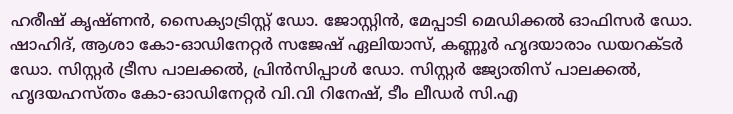ഹരീഷ് കൃഷ്ണന്‍, സൈക്യാട്രിസ്റ്റ് ഡോ. ജോസ്റ്റിന്‍, മേപ്പാടി മെഡിക്കല്‍ ഓഫിസര്‍ ഡോ. ഷാഹിദ്, ആശാ കോ-ഓഡിനേറ്റര്‍ സജേഷ് ഏലിയാസ്, കണ്ണൂര്‍ ഹൃദയാരാം ഡയറക്ടര്‍ ഡോ. സിസ്റ്റര്‍ ട്രീസ പാലക്കല്‍, പ്രിന്‍സിപ്പാള്‍ ഡോ. സിസ്റ്റര്‍ ജ്യോതിസ് പാലക്കല്‍, ഹൃദയഹസ്തം കോ-ഓഡിനേറ്റര്‍ വി.വി റിനേഷ്, ടീം ലീഡര്‍ സി.എ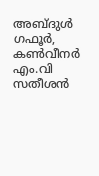അബ്ദുള്‍ ഗഫൂര്‍, കണ്‍വീനര്‍ എം.വി സതീശന്‍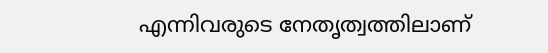എന്നിവരുടെ നേതൃത്വത്തിലാണ്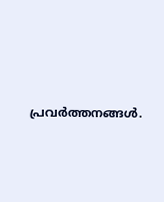പ്രവര്‍ത്തനങ്ങള്‍.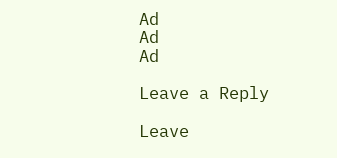Ad
Ad
Ad

Leave a Reply

Leave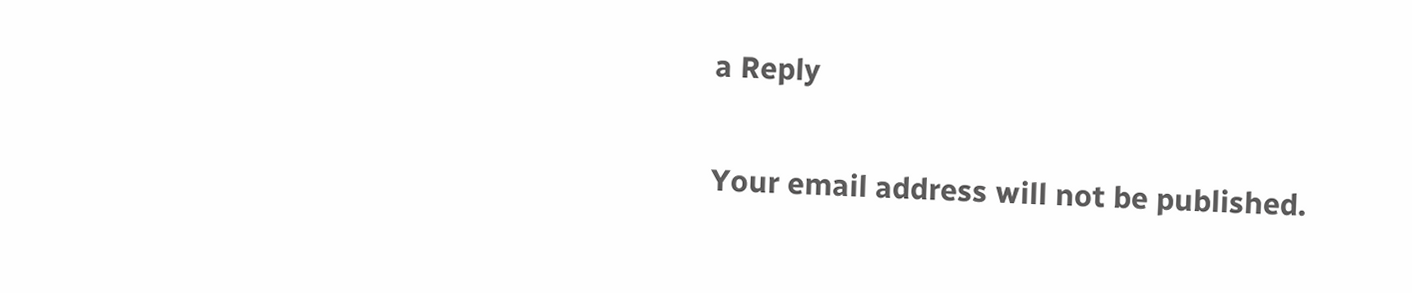a Reply

Your email address will not be published.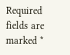Required fields are marked *